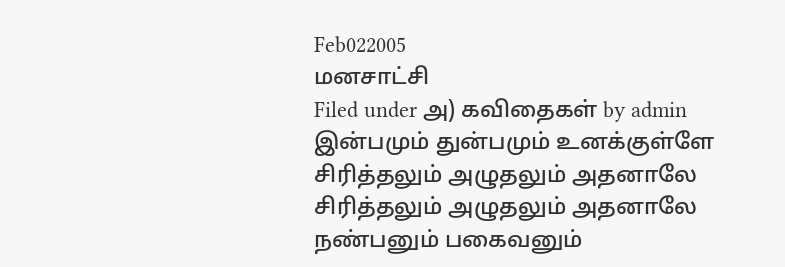Feb022005
மனசாட்சி
Filed under அ) கவிதைகள் by admin
இன்பமும் துன்பமும் உனக்குள்ளே
சிரித்தலும் அழுதலும் அதனாலே
சிரித்தலும் அழுதலும் அதனாலே
நண்பனும் பகைவனும்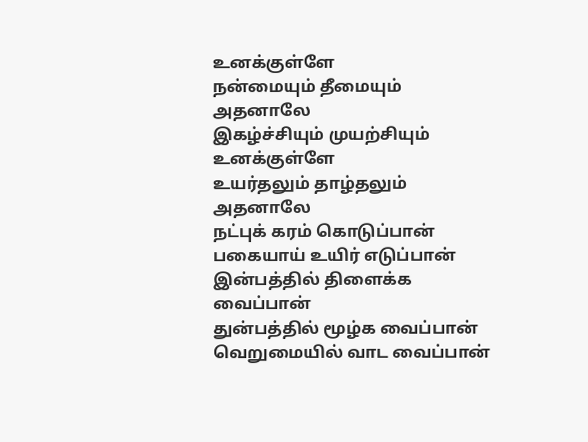உனக்குள்ளே
நன்மையும் தீமையும் அதனாலே
இகழ்ச்சியும் முயற்சியும் உனக்குள்ளே
உயர்தலும் தாழ்தலும் அதனாலே
நட்புக் கரம் கொடுப்பான்
பகையாய் உயிர் எடுப்பான்
இன்பத்தில் திளைக்க வைப்பான்
துன்பத்தில் மூழ்க வைப்பான்
வெறுமையில் வாட வைப்பான்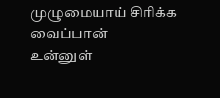முழுமையாய் சிரிக்க வைப்பான்
உன்னுள்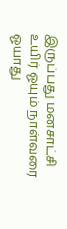இருப்பது மனசாட்சி
உயிர் ஓயும் நாள்வரை
ஓயாது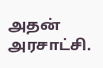அதன் அரசாட்சி.